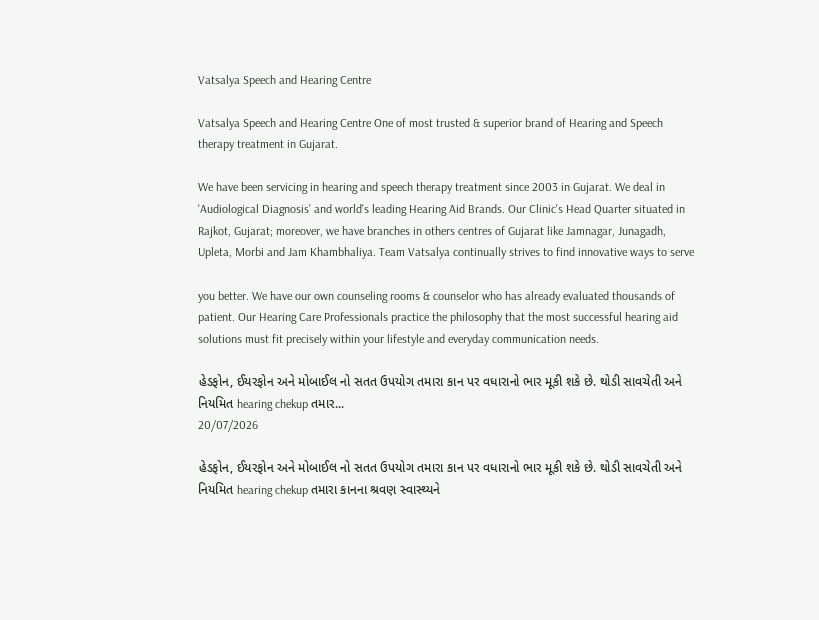Vatsalya Speech and Hearing Centre

Vatsalya Speech and Hearing Centre One of most trusted & superior brand of Hearing and Speech therapy treatment in Gujarat.

We have been servicing in hearing and speech therapy treatment since 2003 in Gujarat. We deal in ‘Audiological Diagnosis’ and world's leading Hearing Aid Brands. Our Clinic's Head Quarter situated in Rajkot, Gujarat; moreover, we have branches in others centres of Gujarat like Jamnagar, Junagadh, Upleta, Morbi and Jam Khambhaliya. Team Vatsalya continually strives to find innovative ways to serve

you better. We have our own counseling rooms & counselor who has already evaluated thousands of patient. Our Hearing Care Professionals practice the philosophy that the most successful hearing aid solutions must fit precisely within your lifestyle and everyday communication needs.

હેડફોન, ઈયરફોન અને મોબાઈલ નો સતત ઉપયોગ તમારા કાન પર વધારાનો ભાર મૂકી શકે છે. થોડી સાવચેતી અને નિયમિત hearing chekup તમાર...
20/07/2026

હેડફોન, ઈયરફોન અને મોબાઈલ નો સતત ઉપયોગ તમારા કાન પર વધારાનો ભાર મૂકી શકે છે. થોડી સાવચેતી અને નિયમિત hearing chekup તમારા કાનના શ્રવણ સ્વાસ્થ્યને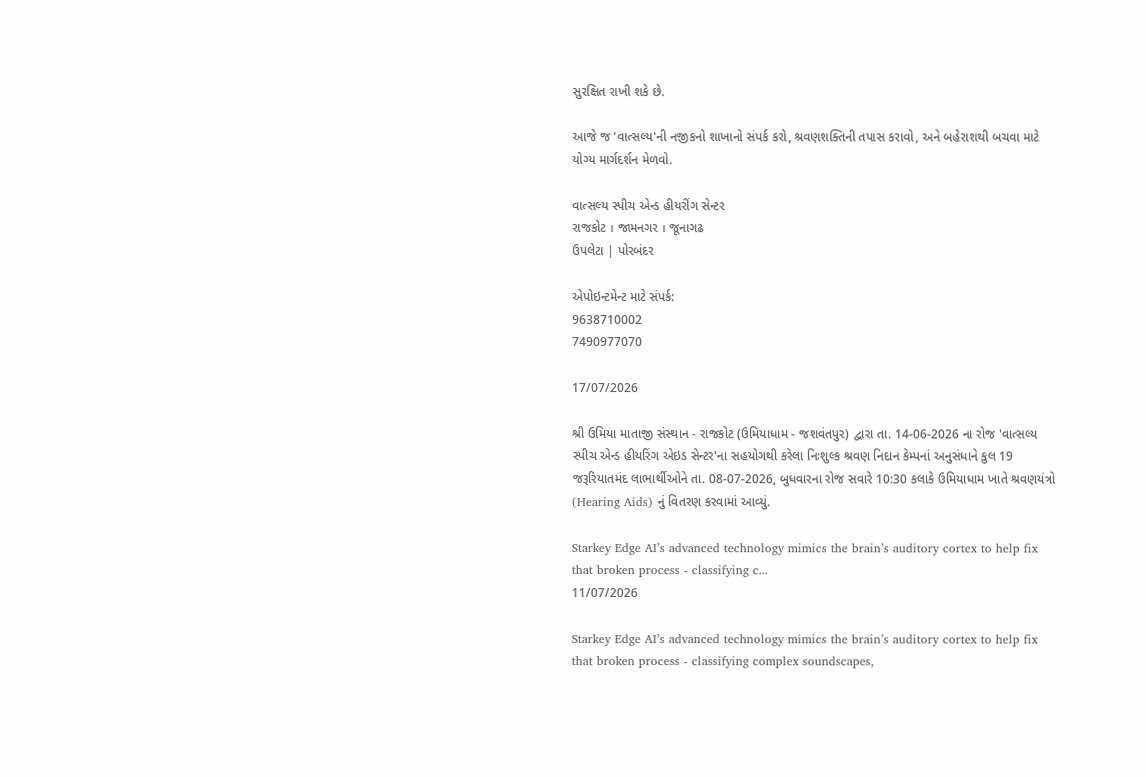સુરક્ષિત રાખી શકે છે.

આજે જ 'વાત્સલ્ય'ની નજીકનો શાખાનો સંપર્ક કરો, શ્રવણશક્તિની તપાસ કરાવો, અને બહેરાશથી બચવા માટે યોગ્ય માર્ગદર્શન મેળવો.

વાત્સલ્ય સ્પીચ એન્ડ હીયરીંગ સેન્ટર
રાજકોટ । જામનગર । જૂનાગઢ
ઉપલેટા | પોરબંદર

એપોઇન્ટમેન્ટ માટે સંપર્ક:
9638710002
7490977070

17/07/2026

શ્રી ઉમિયા માતાજી સંસ્થાન - રાજકોટ (ઉમિયાધામ - જશવંતપુર) દ્વારા તા. 14-06-2026 ના રોજ 'વાત્સલ્ય સ્પીચ એન્ડ હીયરિંગ એઇડ સેન્ટર'ના સહયોગથી કરેલા નિઃશુલ્ક શ્રવણ નિદાન કેમ્પનાં અનુસંધાને કુલ 19 જરૂરિયાતમંદ લાભાર્થીઓને તા. 08-07-2026, બુધવારના રોજ સવારે 10:30 કલાકે ઉમિયાધામ ખાતે શ્રવણયંત્રો (Hearing Aids) નું વિતરણ કરવામાં આવ્યું.

Starkey Edge AI’s advanced technology mimics the brain’s auditory cortex to help fix that broken process - classifying c...
11/07/2026

Starkey Edge AI’s advanced technology mimics the brain’s auditory cortex to help fix that broken process - classifying complex soundscapes,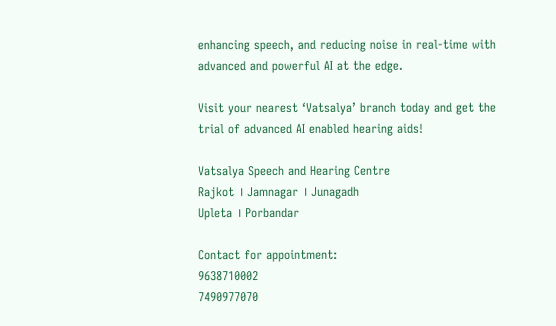enhancing speech, and reducing noise in real-time with advanced and powerful AI at the edge.

Visit your nearest ‘Vatsalya’ branch today and get the trial of advanced AI enabled hearing aids!

Vatsalya Speech and Hearing Centre
Rajkot । Jamnagar । Junagadh
Upleta । Porbandar

Contact for appointment:
9638710002
7490977070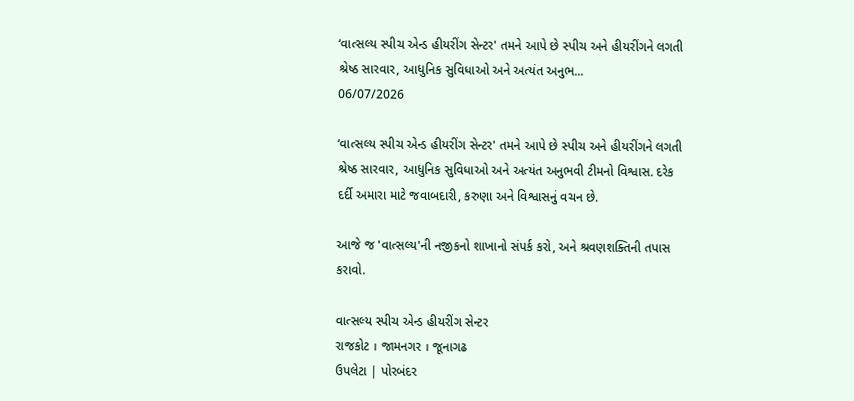‘વાત્સલ્ય સ્પીચ એન્ડ હીયરીંગ સેન્ટર' તમને આપે છે સ્પીચ અને હીયરીંગને લગતી શ્રેષ્ઠ સારવાર, આધુનિક સુવિધાઓ અને અત્યંત અનુભ...
06/07/2026

‘વાત્સલ્ય સ્પીચ એન્ડ હીયરીંગ સેન્ટર' તમને આપે છે સ્પીચ અને હીયરીંગને લગતી શ્રેષ્ઠ સારવાર, આધુનિક સુવિધાઓ અને અત્યંત અનુભવી ટીમનો વિશ્વાસ. દરેક દર્દી અમારા માટે જવાબદારી, કરુણા અને વિશ્વાસનું વચન છે.

આજે જ 'વાત્સલ્ય'ની નજીકનો શાખાનો સંપર્ક કરો, અને શ્રવણશક્તિની તપાસ કરાવો.

વાત્સલ્ય સ્પીચ એન્ડ હીયરીંગ સેન્ટર
રાજકોટ । જામનગર । જૂનાગઢ
ઉપલેટા | પોરબંદર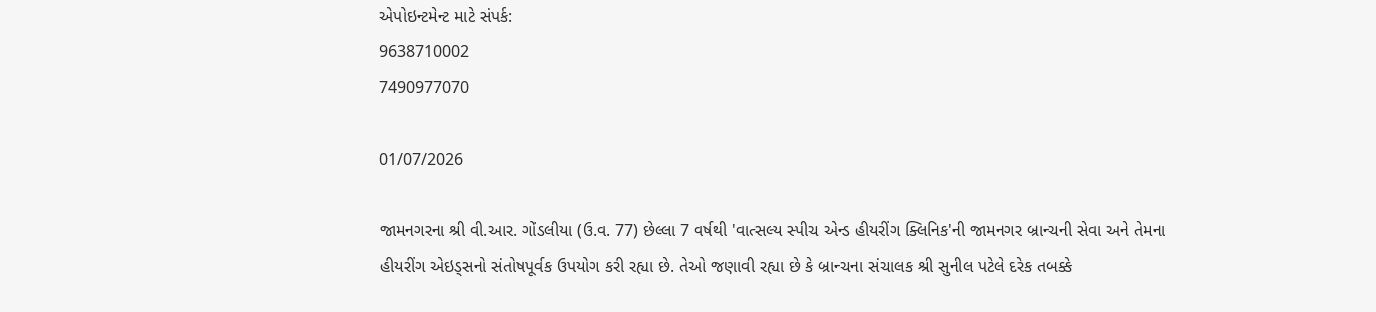એપોઇન્ટમેન્ટ માટે સંપર્ક:
9638710002
7490977070

01/07/2026

જામનગરના શ્રી વી.આર. ગોંડલીયા (ઉ.વ. 77) છેલ્લા 7 વર્ષથી 'વાત્સલ્ય સ્પીચ એન્ડ હીયરીંગ ક્લિનિક'ની જામનગર બ્રાન્ચની સેવા અને તેમના હીયરીંગ એઇડ્સનો સંતોષપૂર્વક ઉપયોગ કરી રહ્યા છે. તેઓ જણાવી રહ્યા છે કે બ્રાન્ચના સંચાલક શ્રી સુનીલ પટેલે દરેક તબક્કે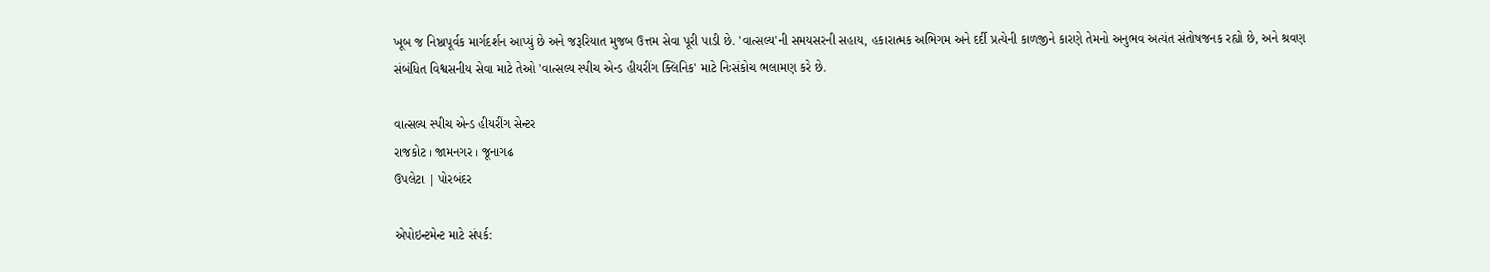ખૂબ જ નિષ્ઠાપૂર્વક માર્ગદર્શન આપ્યું છે અને જરૂરિયાત મુજબ ઉત્તમ સેવા પૂરી પાડી છે. 'વાત્સલ્ય'ની સમયસરની સહાય, હકારાત્મક અભિગમ અને દર્દી પ્રત્યેની કાળજીને કારણે તેમનો અનુભવ અત્યંત સંતોષજનક રહ્યો છે, અને શ્રવણ સંબંધિત વિશ્વસનીય સેવા માટે તેઓ 'વાત્સલ્ય સ્પીચ એન્ડ હીયરીંગ ક્લિનિક' માટે નિઃસંકોચ ભલામણ કરે છે.

વાત્સલ્ય સ્પીચ એન્ડ હીયરીંગ સેન્ટર
રાજકોટ । જામનગર । જૂનાગઢ
ઉપલેટા | પોરબંદર

એપોઇન્ટમેન્ટ માટે સંપર્ક: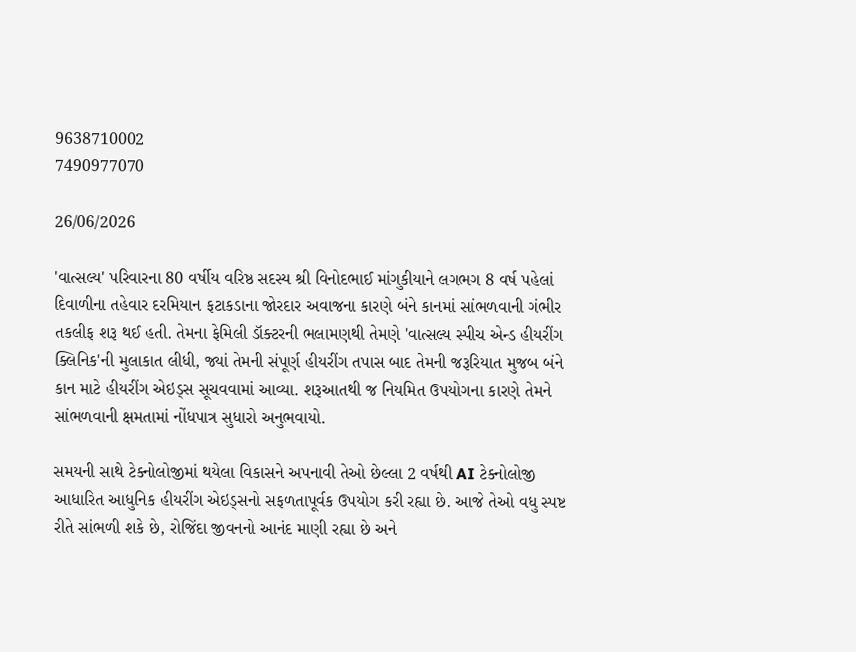9638710002
7490977070

26/06/2026

'વાત્સલ્ય' પરિવારના 80 વર્ષીય વરિષ્ઠ સદસ્ય શ્રી વિનોદભાઈ માંગુકીયાને લગભગ 8 વર્ષ પહેલાં દિવાળીના તહેવાર દરમિયાન ફટાકડાના જોરદાર અવાજના કારણે બંને કાનમાં સાંભળવાની ગંભીર તકલીફ શરૂ થઈ હતી. તેમના ફેમિલી ડૉક્ટરની ભલામણથી તેમણે 'વાત્સલ્ય સ્પીચ એન્ડ હીયરીંગ ક્લિનિક'ની મુલાકાત લીધી, જ્યાં તેમની સંપૂર્ણ હીયરીંગ તપાસ બાદ તેમની જરૂરિયાત મુજબ બંને કાન માટે હીયરીંગ એઇડ્સ સૂચવવામાં આવ્યા. શરૂઆતથી જ નિયમિત ઉપયોગના કારણે તેમને સાંભળવાની ક્ષમતામાં નોંધપાત્ર સુધારો અનુભવાયો.

સમયની સાથે ટેક્નોલોજીમાં થયેલા વિકાસને અપનાવી તેઓ છેલ્લા 2 વર્ષથી AI ટેક્નોલોજી આધારિત આધુનિક હીયરીંગ એઇડ્સનો સફળતાપૂર્વક ઉપયોગ કરી રહ્યા છે. આજે તેઓ વધુ સ્પષ્ટ રીતે સાંભળી શકે છે, રોજિંદા જીવનનો આનંદ માણી રહ્યા છે અને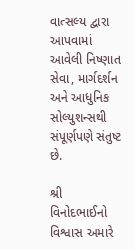વાત્સલ્ય દ્વારા આપવામાં આવેલી નિષ્ણાત સેવા, માર્ગદર્શન અને આધુનિક સોલ્યુશન્સથી સંપૂર્ણપણે સંતુષ્ટ છે.

શ્રી વિનોદભાઈનો વિશ્વાસ અમારે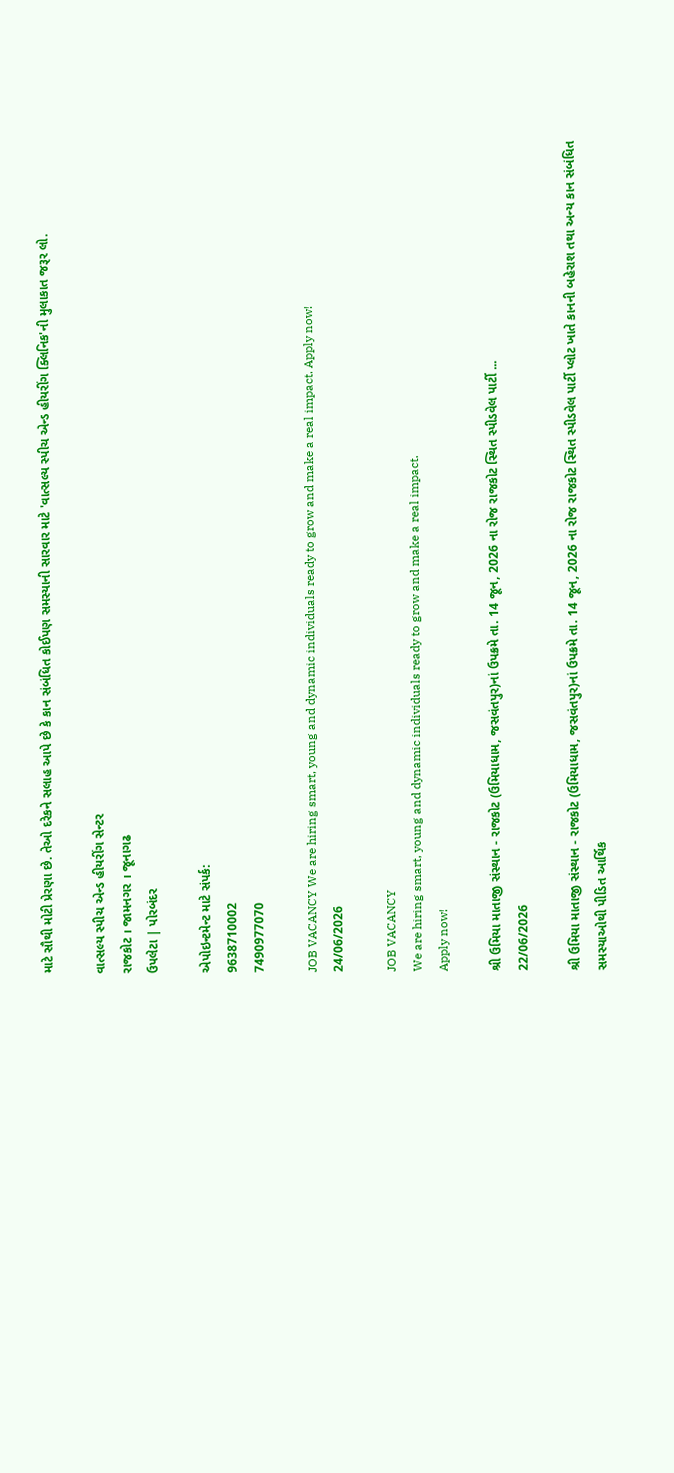માટે સૌથી મોટી પ્રેરણા છે. તેઓ દરેકને સલાહ આપે છે કે કાન સંબંધિત કોઈપણ સમસ્યાની સારવાર માટે 'વાત્સલ્ય સ્પીચ એન્ડ હીયરીંગ ક્લિનિક'ની મુલાકાત જરૂર લો.

વાત્સલ્ય સ્પીચ એન્ડ હીયરીંગ સેન્ટર
રાજકોટ । જામનગર । જૂનાગઢ
ઉપલેટા | પોરબંદર

એપોઇન્ટમેન્ટ માટે સંપર્ક:
9638710002
7490977070

JOB VACANCY We are hiring smart, young and dynamic individuals ready to grow and make a real impact. Apply now!
24/06/2026

JOB VACANCY
We are hiring smart, young and dynamic individuals ready to grow and make a real impact.
Apply now!

શ્રી ઉમિયા માતાજી સંસ્થાન - રાજકોટ (ઉમિયાધામ, જસવંતપુર)નાં ઉપક્રમે તા. 14 જૂન, 2026 ના રોજ રાજકોટ સ્થિત સ્પીડવેલ પાર્ટી ...
22/06/2026

શ્રી ઉમિયા માતાજી સંસ્થાન - રાજકોટ (ઉમિયાધામ, જસવંતપુર)નાં ઉપક્રમે તા. 14 જૂન, 2026 ના રોજ રાજકોટ સ્થિત સ્પીડવેલ પાર્ટી પ્લોટ ખાતે કાનની બહેરાશ તથા અન્ય કાન સંબંધિત સમસ્યાઓથી પીડિત આર્થિક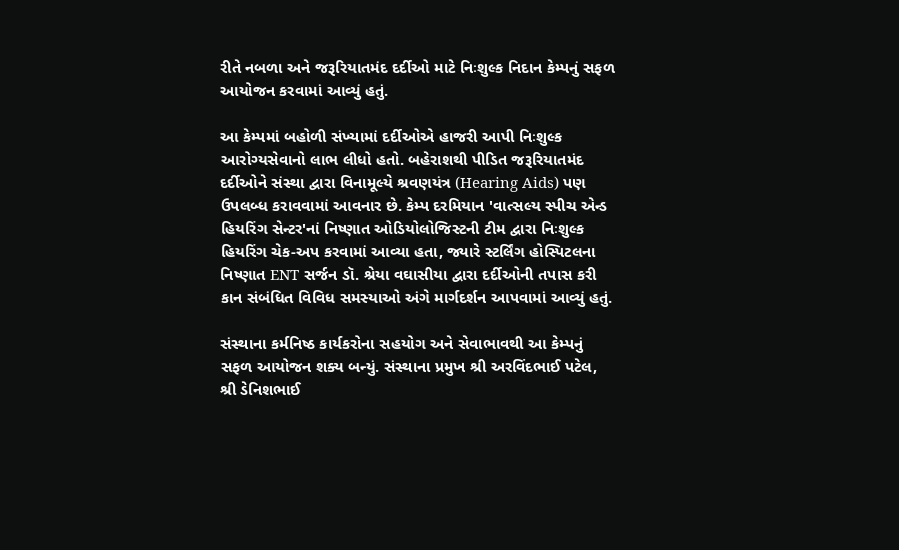રીતે નબળા અને જરૂરિયાતમંદ દર્દીઓ માટે નિઃશુલ્ક નિદાન કેમ્પનું સફળ આયોજન કરવામાં આવ્યું હતું.

આ કેમ્પમાં બહોળી સંખ્યામાં દર્દીઓએ હાજરી આપી નિઃશુલ્ક આરોગ્યસેવાનો લાભ લીધો હતો. બહેરાશથી પીડિત જરૂરિયાતમંદ દર્દીઓને સંસ્થા દ્વારા વિનામૂલ્યે શ્રવણયંત્ર (Hearing Aids) પણ ઉપલબ્ધ કરાવવામાં આવનાર છે. કેમ્પ દરમિયાન 'વાત્સલ્ય સ્પીચ એન્ડ હિયરિંગ સેન્ટર'નાં નિષ્ણાત ઓડિયોલોજિસ્ટની ટીમ દ્વારા નિઃશુલ્ક હિયરિંગ ચેક-અપ કરવામાં આવ્યા હતા, જ્યારે સ્ટર્લિંગ હોસ્પિટલના નિષ્ણાત ENT સર્જન ડૉ. શ્રેયા વઘાસીયા દ્વારા દર્દીઓની તપાસ કરી કાન સંબંધિત વિવિધ સમસ્યાઓ અંગે માર્ગદર્શન આપવામાં આવ્યું હતું.

સંસ્થાના કર્મનિષ્ઠ કાર્યકરોના સહયોગ અને સેવાભાવથી આ કેમ્પનું સફળ આયોજન શક્ય બન્યું. સંસ્થાના પ્રમુખ શ્રી અરવિંદભાઈ પટેલ, શ્રી ડેનિશભાઈ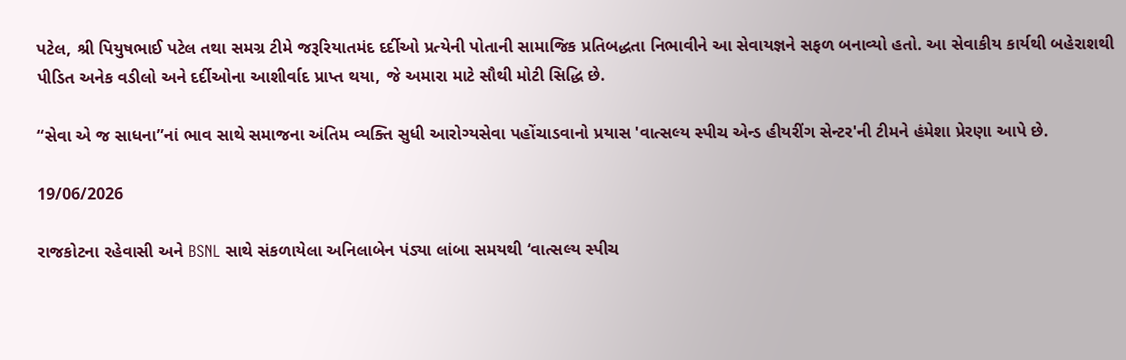પટેલ, શ્રી પિયુષભાઈ પટેલ તથા સમગ્ર ટીમે જરૂરિયાતમંદ દર્દીઓ પ્રત્યેની પોતાની સામાજિક પ્રતિબદ્ધતા નિભાવીને આ સેવાયજ્ઞને સફળ બનાવ્યો હતો. આ સેવાકીય કાર્યથી બહેરાશથી પીડિત અનેક વડીલો અને દર્દીઓના આશીર્વાદ પ્રાપ્ત થયા, જે અમારા માટે સૌથી મોટી સિદ્ધિ છે.

“સેવા એ જ સાધના”નાં ભાવ સાથે સમાજના અંતિમ વ્યક્તિ સુધી આરોગ્યસેવા પહોંચાડવાનો પ્રયાસ 'વાત્સલ્ય સ્પીચ એન્ડ હીયરીંગ સેન્ટર'ની ટીમને હંમેશા પ્રેરણા આપે છે.

19/06/2026

રાજકોટના રહેવાસી અને BSNL સાથે સંકળાયેલા અનિલાબેન પંડ્યા લાંબા સમયથી ‘વાત્સલ્ય સ્પીચ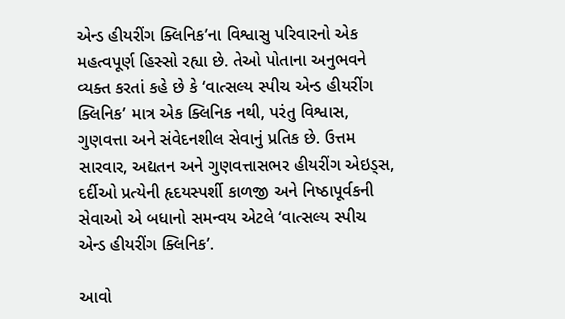એન્ડ હીયરીંગ ક્લિનિક’ના વિશ્વાસુ પરિવારનો એક મહત્વપૂર્ણ હિસ્સો રહ્યા છે. તેઓ પોતાના અનુભવને વ્યક્ત કરતાં કહે છે કે ‘વાત્સલ્ય સ્પીચ એન્ડ હીયરીંગ ક્લિનિક’ માત્ર એક ક્લિનિક નથી, પરંતુ વિશ્વાસ, ગુણવત્તા અને સંવેદનશીલ સેવાનું પ્રતિક છે. ઉત્તમ સારવાર, અદ્યતન અને ગુણવત્તાસભર હીયરીંગ એઇડ્સ, દર્દીઓ પ્રત્યેની હૃદયસ્પર્શી કાળજી અને નિષ્ઠાપૂર્વકની સેવાઓ એ બધાનો સમન્વય એટલે ‘વાત્સલ્ય સ્પીચ એન્ડ હીયરીંગ ક્લિનિક’.

આવો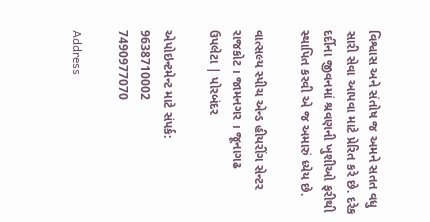વિશ્વાસ અને સંતોષ જ અમને સતત વધુ સારી સેવા આપવા માટે પ્રેરિત કરે છે. દરેક દર્દીના જીવનમાં શ્રવણની ખુશીઓ ફરીથી સ્થાપિત કરવી એ જ અમારું ધ્યેય છે.

વાત્સલ્ય સ્પીચ એન્ડ હીયરીંગ સેન્ટર
રાજકોટ । જામનગર । જૂનાગઢ
ઉપલેટા | પોરબંદર

એપોઇન્ટમેન્ટ માટે સંપર્ક:
9638710002
7490977070

Address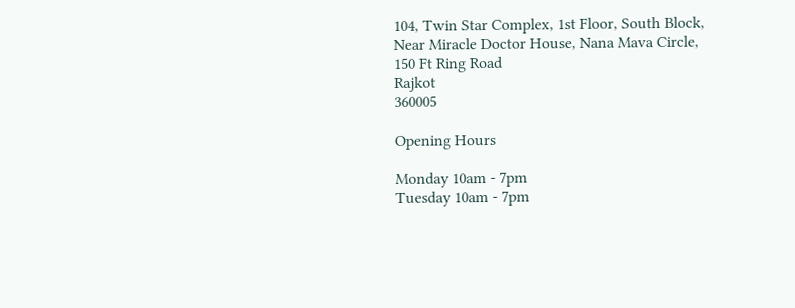104, Twin Star Complex, 1st Floor, South Block, Near Miracle Doctor House, Nana Mava Circle, 150 Ft Ring Road
Rajkot
360005

Opening Hours

Monday 10am - 7pm
Tuesday 10am - 7pm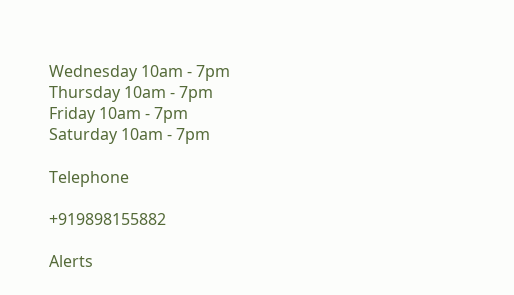Wednesday 10am - 7pm
Thursday 10am - 7pm
Friday 10am - 7pm
Saturday 10am - 7pm

Telephone

+919898155882

Alerts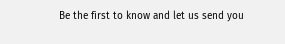Be the first to know and let us send you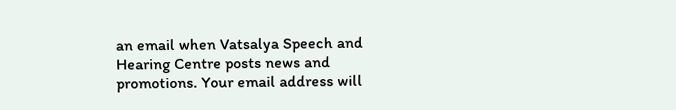an email when Vatsalya Speech and Hearing Centre posts news and promotions. Your email address will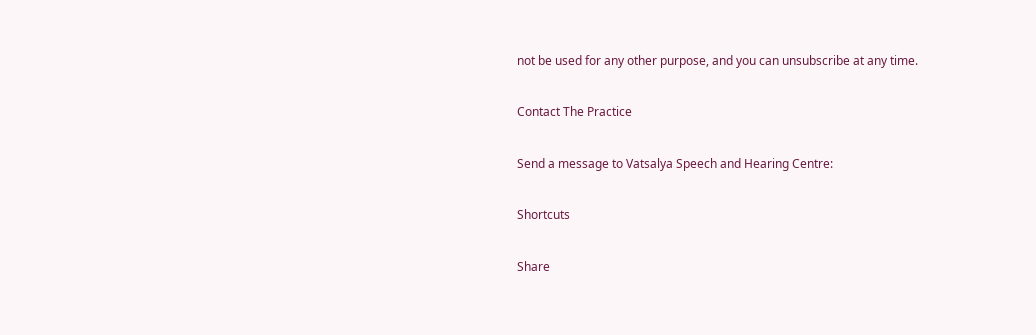not be used for any other purpose, and you can unsubscribe at any time.

Contact The Practice

Send a message to Vatsalya Speech and Hearing Centre:

Shortcuts

Share